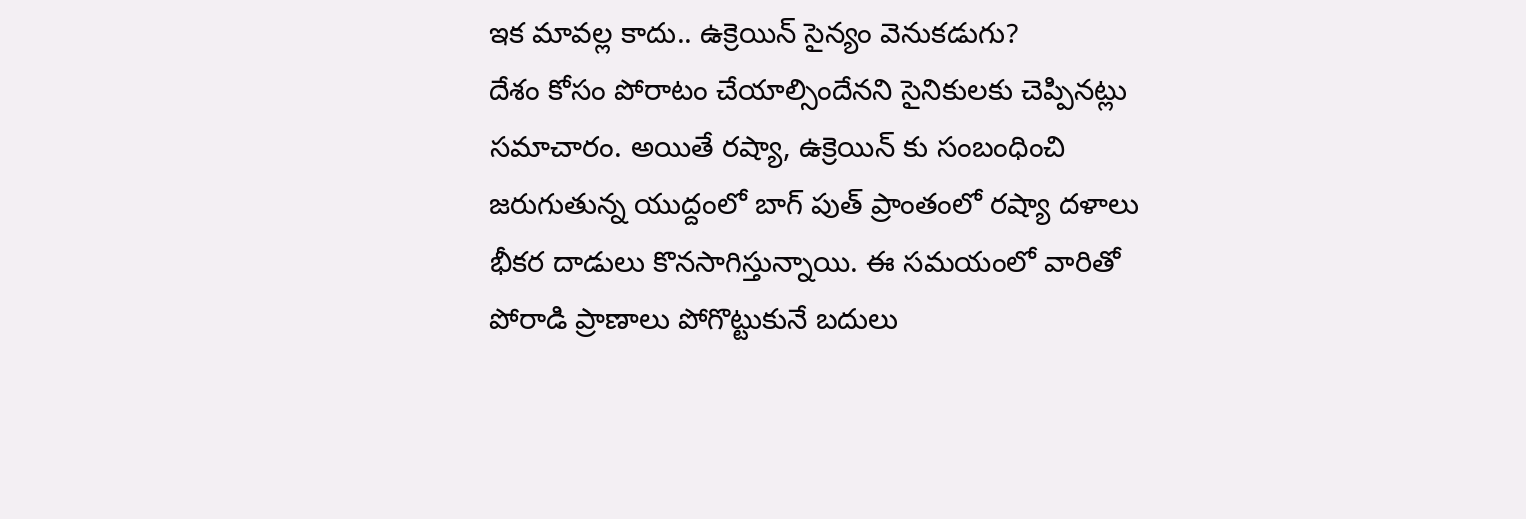ఇక మావల్ల కాదు.. ఉక్రెయిన్ సైన్యం వెనుకడుగు?
దేశం కోసం పోరాటం చేయాల్సిందేనని సైనికులకు చెప్పినట్లు సమాచారం. అయితే రష్యా, ఉక్రెయిన్ కు సంబంధించి జరుగుతున్న యుద్దంలో బాగ్ పుత్ ప్రాంతంలో రష్యా దళాలు భీకర దాడులు కొనసాగిస్తున్నాయి. ఈ సమయంలో వారితో పోరాడి ప్రాణాలు పోగొట్టుకునే బదులు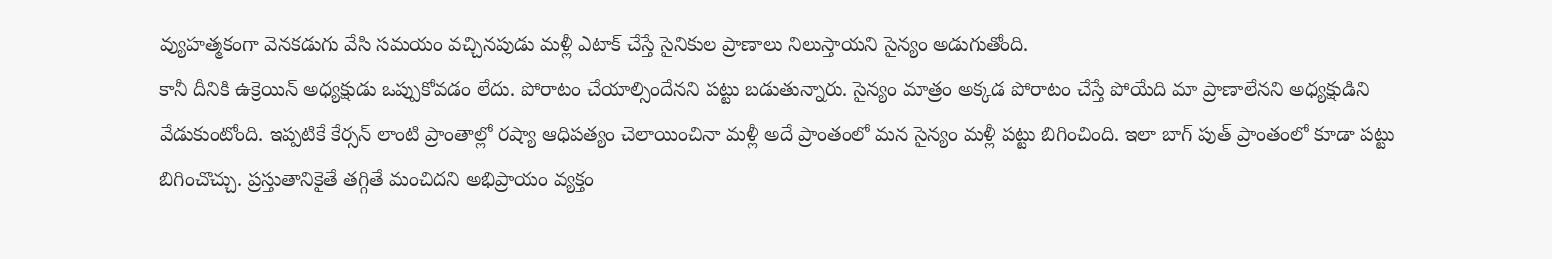వ్యుహత్మకంగా వెనకడుగు వేసి సమయం వచ్చినపుడు మళ్లీ ఎటాక్ చేస్తే సైనికుల ప్రాణాలు నిలుస్తాయని సైన్యం అడుగుతోంది.
కానీ దీనికి ఉక్రెయిన్ అధ్యక్షుడు ఒప్పుకోవడం లేదు. పోరాటం చేయాల్సిందేనని పట్టు బడుతున్నారు. సైన్యం మాత్రం అక్కడ పోరాటం చేస్తే పోయేది మా ప్రాణాలేనని అధ్యక్షుడిని వేడుకుంటోంది. ఇప్పటికే కేర్సన్ లాంటి ప్రాంతాల్లో రష్యా ఆధిపత్యం చెలాయించినా మళ్లీ అదే ప్రాంతంలో మన సైన్యం మళ్లీ పట్టు బిగించింది. ఇలా బాగ్ పుత్ ప్రాంతంలో కూడా పట్టు బిగించొచ్చు. ప్రస్తుతానికైతే తగ్గితే మంచిదని అభిప్రాయం వ్యక్తం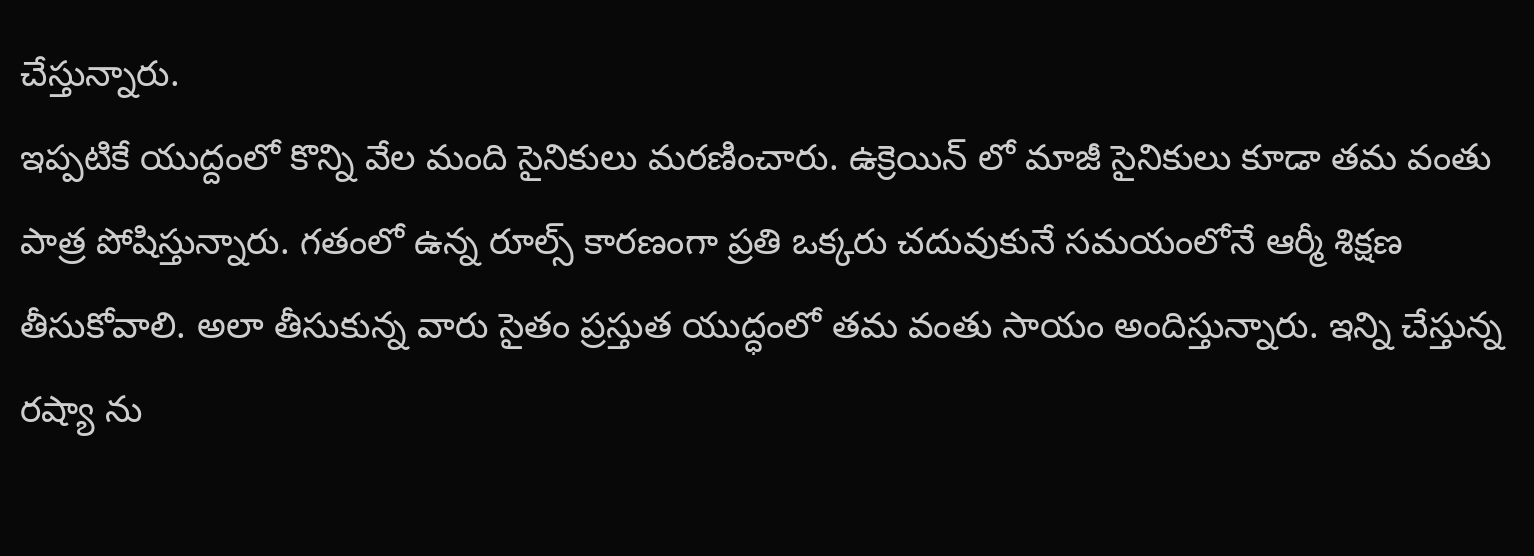చేస్తున్నారు.
ఇప్పటికే యుద్దంలో కొన్ని వేల మంది సైనికులు మరణించారు. ఉక్రెయిన్ లో మాజీ సైనికులు కూడా తమ వంతు పాత్ర పోషిస్తున్నారు. గతంలో ఉన్న రూల్స్ కారణంగా ప్రతి ఒక్కరు చదువుకునే సమయంలోనే ఆర్మీ శిక్షణ తీసుకోవాలి. అలా తీసుకున్న వారు సైతం ప్రస్తుత యుద్ధంలో తమ వంతు సాయం అందిస్తున్నారు. ఇన్ని చేస్తున్న రష్యా ను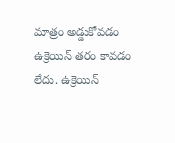మాత్రం అడ్డుకోవడం ఉక్రెయిన్ తరం కావడం లేదు. ఉక్రెయిన్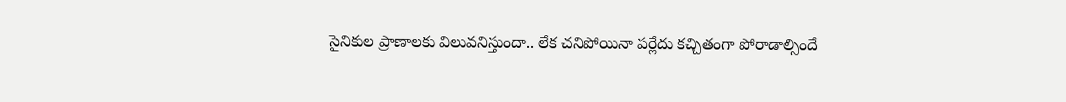సైనికుల ప్రాణాలకు విలువనిస్తుందా.. లేక చనిపోయినా పర్లేదు కచ్చితంగా పోరాడాల్సిందే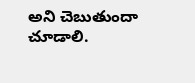అని చెబుతుందా చూడాలి.